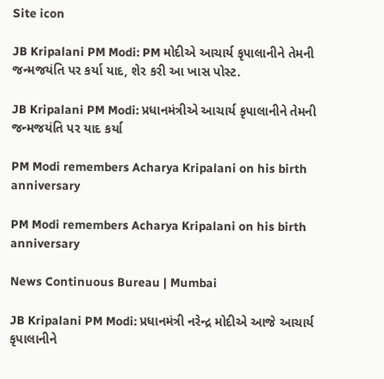Site icon

JB Kripalani PM Modi: PM મોદીએ આચાર્ય કૃપાલાનીને તેમની જન્મજયંતિ પર કર્યા યાદ, શેર કરી આ ખાસ પોસ્ટ.

JB Kripalani PM Modi: પ્રધાનમંત્રીએ આચાર્ય કૃપાલાનીને તેમની જન્મજયંતિ પર યાદ કર્યા

PM Modi remembers Acharya Kripalani on his birth anniversary

PM Modi remembers Acharya Kripalani on his birth anniversary

News Continuous Bureau | Mumbai

JB Kripalani PM Modi: પ્રધાનમંત્રી નરેન્દ્ર મોદીએ આજે આચાર્ય કૃપાલાનીને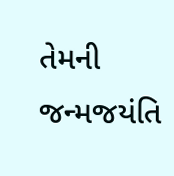તેમની જન્મજયંતિ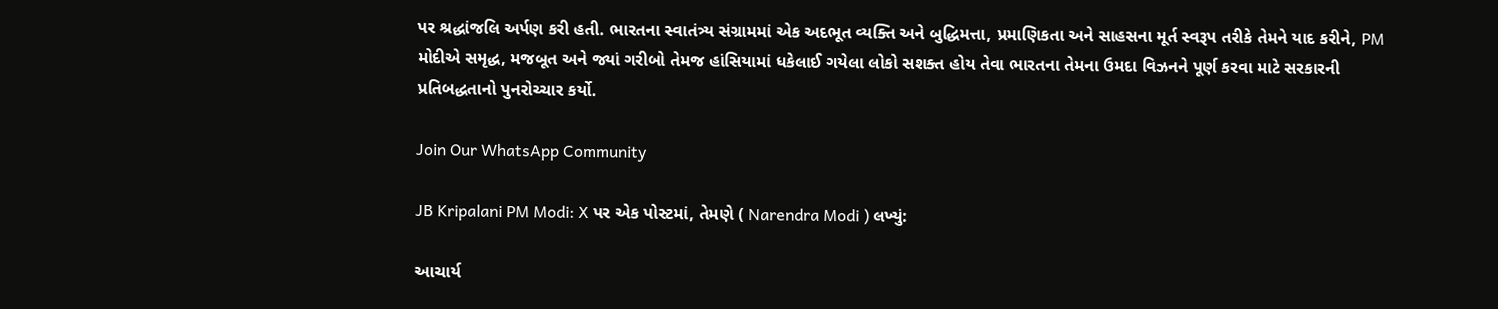પર શ્રદ્ધાંજલિ અર્પણ કરી હતી. ભારતના સ્વાતંત્ર્ય સંગ્રામમાં એક અદભૂત વ્યક્તિ અને બુદ્ધિમત્તા, પ્રમાણિકતા અને સાહસના મૂર્ત સ્વરૂપ તરીકે તેમને યાદ કરીને, PM મોદીએ સમૃદ્ધ, મજબૂત અને જ્યાં ગરીબો તેમજ હાંસિયામાં ધકેલાઈ ગયેલા લોકો સશક્ત હોય તેવા ભારતના તેમના ઉમદા વિઝનને પૂર્ણ કરવા માટે સરકારની પ્રતિબદ્ધતાનો પુનરોચ્ચાર કર્યો.

Join Our WhatsApp Community

JB Kripalani PM Modi: X પર એક પોસ્ટમાં, તેમણે ( Narendra Modi ) લખ્યું:

આચાર્ય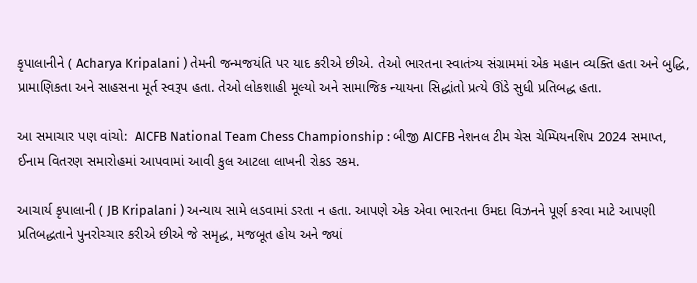કૃપાલાનીને ( Acharya Kripalani ) તેમની જન્મજયંતિ પર યાદ કરીએ છીએ. તેઓ ભારતના સ્વાતંત્ર્ય સંગ્રામમાં એક મહાન વ્યક્તિ હતા અને બુદ્ધિ, પ્રામાણિકતા અને સાહસના મૂર્ત સ્વરૂપ હતા. તેઓ લોકશાહી મૂલ્યો અને સામાજિક ન્યાયના સિદ્ધાંતો પ્રત્યે ઊંડે સુધી પ્રતિબદ્ધ હતા.

આ સમાચાર પણ વાંચો:  AICFB National Team Chess Championship : બીજી AICFB નેશનલ ટીમ ચેસ ચેમ્પિયનશિપ 2024 સમાપ્ત, ઈનામ વિતરણ સમારોહમાં આપવામાં આવી કુલ આટલા લાખની રોકડ રકમ.

આચાર્ય કૃપાલાની ( JB Kripalani ) અન્યાય સામે લડવામાં ડરતા ન હતા. આપણે એક એવા ભારતના ઉમદા વિઝનને પૂર્ણ કરવા માટે આપણી પ્રતિબદ્ધતાને પુનરોચ્ચાર કરીએ છીએ જે સમૃદ્ધ, મજબૂત હોય અને જ્યાં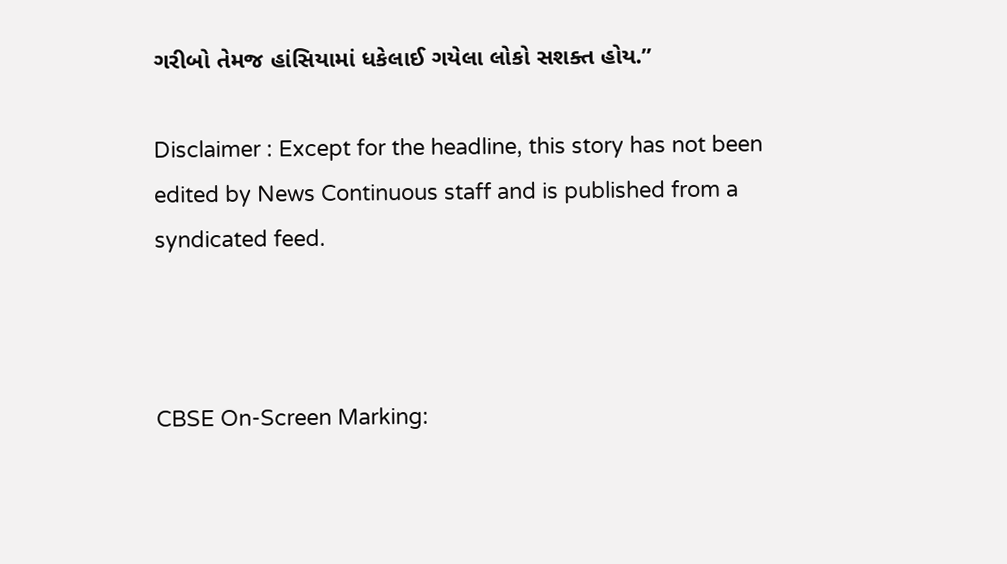ગરીબો તેમજ હાંસિયામાં ધકેલાઈ ગયેલા લોકો સશક્ત હોય.”

Disclaimer : Except for the headline, this story has not been edited by News Continuous staff and is published from a syndicated feed.



CBSE On-Screen Marking: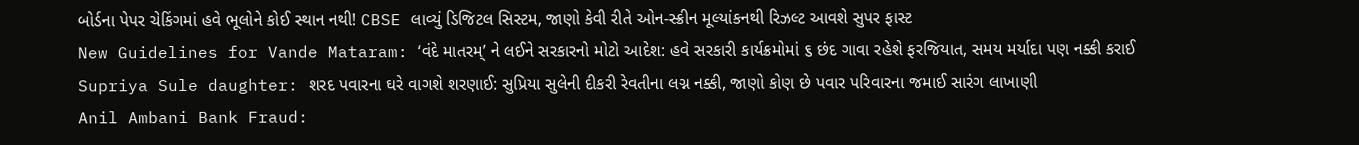બોર્ડના પેપર ચેકિંગમાં હવે ભૂલોને કોઈ સ્થાન નથી! CBSE લાવ્યું ડિજિટલ સિસ્ટમ, જાણો કેવી રીતે ઓન-સ્ક્રીન મૂલ્યાંકનથી રિઝલ્ટ આવશે સુપર ફાસ્ટ
New Guidelines for Vande Mataram: ‘વંદે માતરમ્’ ને લઈને સરકારનો મોટો આદેશ: હવે સરકારી કાર્યક્રમોમાં ૬ છંદ ગાવા રહેશે ફરજિયાત, સમય મર્યાદા પણ નક્કી કરાઈ
Supriya Sule daughter: શરદ પવારના ઘરે વાગશે શરણાઈ: સુપ્રિયા સુલેની દીકરી રેવતીના લગ્ન નક્કી, જાણો કોણ છે પવાર પરિવારના જમાઈ સારંગ લાખાણી
Anil Ambani Bank Fraud: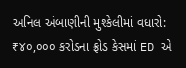અનિલ અંબાણીની મુશ્કેલીમાં વધારો: ₹૪૦,૦૦૦ કરોડના ફ્રોડ કેસમાં ED એ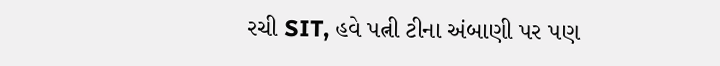રચી SIT, હવે પત્ની ટીના અંબાણી પર પણ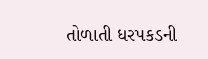તોળાતી ધરપકડની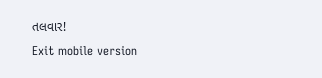તલવાર!
Exit mobile version